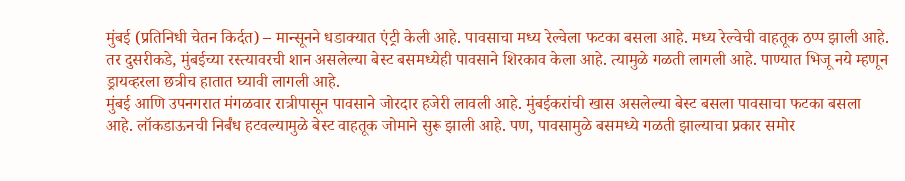मुंबई (प्रतिनिधी चेतन किर्दत) – मान्सूनने धडाक्यात एंट्री केली आहे. पावसाचा मध्य रेल्वेला फटका बसला आहे. मध्य रेल्वेची वाहतूक ठप्प झाली आहे. तर दुसरीकडे, मुंबईच्या रस्त्यावरची शान असलेल्या बेस्ट बसमध्येही पावसाने शिरकाव केला आहे. त्यामुळे गळती लागली आहे. पाण्यात भिजू नये म्हणून ड्रायव्हरला छत्रीच हातात घ्यावी लागली आहे.
मुंबई आणि उपनगरात मंगळवार रात्रीपासून पावसाने जोरदार हजेरी लावली आहे. मुंबईकरांची खास असलेल्या बेस्ट बसला पावसाचा फटका बसला आहे. लॉकडाऊनची निर्बंध हटवल्यामुळे बेस्ट वाहतूक जोमाने सुरू झाली आहे. पण, पावसामुळे बसमध्ये गळती झाल्याचा प्रकार समोर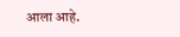आला आहे.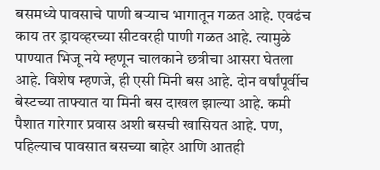बसमध्ये पावसाचे पाणी बऱ्याच भागातून गळत आहे. एवढंच काय तर ड्रायव्हरच्या सीटवरही पाणी गळत आहे. त्यामुळे पाण्यात भिजू नये म्हणून चालकाने छत्रीचा आसरा घेतला आहे. विशेष म्हणजे, ही एसी मिनी बस आहे. दोन वर्षांपूर्वीच बेस्टच्या ताफ्यात या मिनी बस दाखल झाल्या आहे. कमी पैशात गारेगार प्रवास अशी बसची खासियत आहे. पण, पहिल्याच पावसात बसच्या बाहेर आणि आतही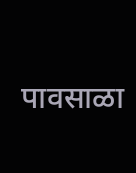पावसाळा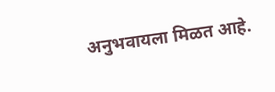अनुभवायला मिळत आहे.